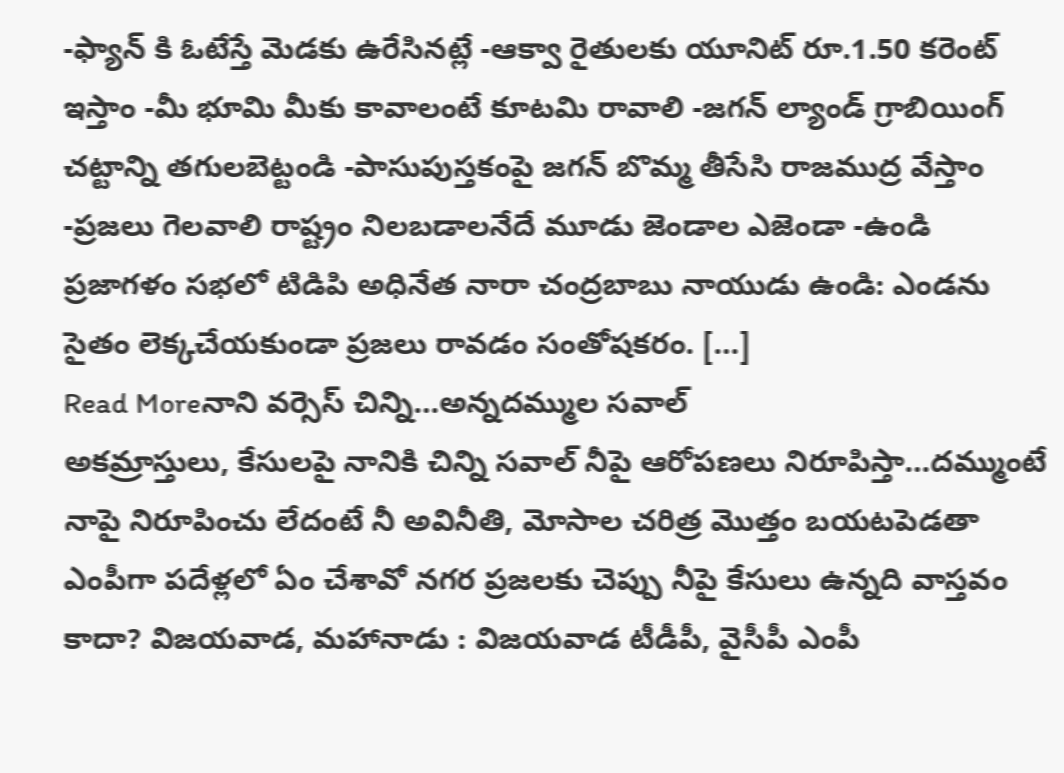-ఫ్యాన్ కి ఓటేస్తే మెడకు ఉరేసినట్లే -ఆక్వా రైతులకు యూనిట్ రూ.1.50 కరెంట్ ఇస్తాం -మీ భూమి మీకు కావాలంటే కూటమి రావాలి -జగన్ ల్యాండ్ గ్రాబియింగ్ చట్టాన్ని తగులబెట్టండి -పాసుపుస్తకంపై జగన్ బొమ్మ తీసేసి రాజముద్ర వేస్తాం -ప్రజలు గెలవాలి రాష్ట్రం నిలబడాలనేదే మూడు జెండాల ఎజెండా -ఉండి ప్రజాగళం సభలో టిడిపి అధినేత నారా చంద్రబాబు నాయుడు ఉండి: ఎండను సైతం లెక్కచేయకుండా ప్రజలు రావడం సంతోషకరం. […]
Read Moreనాని వర్సెస్ చిన్ని…అన్నదమ్ముల సవాల్
అకమ్రాస్తులు, కేసులపై నానికి చిన్ని సవాల్ నీపై ఆరోపణలు నిరూపిస్తా…దమ్ముంటే నాపై నిరూపించు లేదంటే నీ అవినీతి, మోసాల చరిత్ర మొత్తం బయటపెడతా ఎంపీగా పదేళ్లలో ఏం చేశావో నగర ప్రజలకు చెప్పు నీపై కేసులు ఉన్నది వాస్తవం కాదా? విజయవాడ, మహానాడు : విజయవాడ టీడీపీ, వైసీపీ ఎంపీ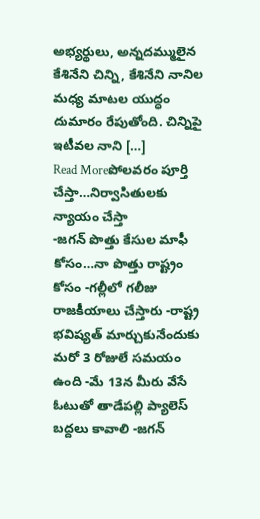అభ్యర్థులు, అన్నదమ్ములైన కేశినేని చిన్ని, కేశినేని నానిల మధ్య మాటల యుద్ధం దుమారం రేపుతోంది. చిన్నిపై ఇటీవల నాని […]
Read Moreపోలవరం పూర్తి చేస్తా…నిర్వాసితులకు న్యాయం చేస్తా
-జగన్ పొత్తు కేసుల మాఫీ కోసం…నా పొత్తు రాష్ట్రం కోసం -గల్లీలో గలీజు రాజకీయాలు చేస్తారు -రాష్ట్ర భవిష్యత్ మార్చుకునేందుకు మరో 3 రోజులే సమయం ఉంది -మే 13న మీరు వేసే ఓటుతో తాడేపల్లి ప్యాలెస్ బద్దలు కావాలి -జగన్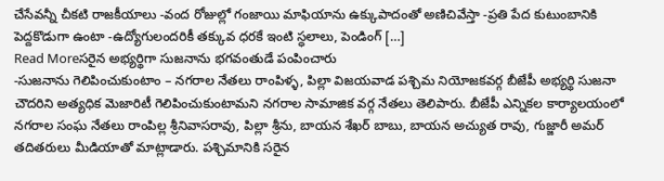చేసేవన్నీ చీకటి రాజకీయాలు -వంద రోజుల్లో గంజాయి మాఫియాను ఉక్కుపాదంతో అణిచివేస్తా -ప్రతి పేద కుటుంబానికి పెద్దకొడుగా ఉంటా -ఉద్యోగులందరికీ తక్కువ ధరకే ఇంటి స్ధలాలు, పెండింగ్ […]
Read Moreసరైన అభ్యర్థిగా సుజనాను భగవంతుడే పంపించారు
-సుజనాను గెలిపించుకుంటాం – నగరాల నేతలు రాంపిళ్ళ, పిల్లా విజయవాడ పశ్చిమ నియోజకవర్గ బీజేపీ అభ్యర్థి సుజనా చౌదరిని అత్యధిక మెజారిటీ గెలిపించుకుంటామని నగరాల సామాజిక వర్గ నేతలు తెలిపారు. బీజేపీ ఎన్నికల కార్యాలయంలో నగరాల సంఘ నేతలు రాంపిల్ల శ్రీనివాసరావు, పిల్లా శ్రీను, బాయన శేఖర్ బాబు, బాయన అచ్యుత రావు, గుజ్జారీ అమర్ తదితరులు మీడియాతో మాట్లాడారు. పశ్చిమానికి సరైన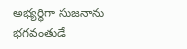అభ్యర్థిగా సుజనాను భగవంతుడే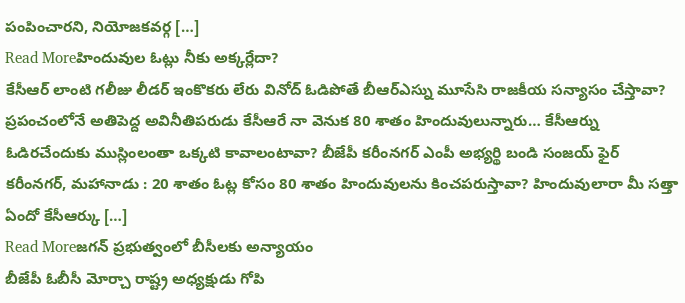పంపించారని, నియోజకవర్గ […]
Read Moreహిందువుల ఓట్లు నీకు అక్కర్లేదా?
కేసీఆర్ లాంటి గలీజు లీడర్ ఇంకొకరు లేరు వినోద్ ఓడిపోతే బీఆర్ఎస్ను మూసేసి రాజకీయ సన్యాసం చేస్తావా? ప్రపంచంలోనే అతిపెద్ద అవినీతిపరుడు కేసీఆరే నా వెనుక 80 శాతం హిందువులున్నారు… కేసీఆర్ను ఓడిరచేందుకు ముస్లింలంతా ఒక్కటి కావాలంటావా? బీజేపీ కరీంనగర్ ఎంపీ అభ్యర్థి బండి సంజయ్ ఫైర్ కరీంనగర్, మహానాడు : 20 శాతం ఓట్ల కోసం 80 శాతం హిందువులను కించపరుస్తావా? హిందువులారా మీ సత్తా ఏందో కేసీఆర్కు […]
Read Moreజగన్ ప్రభుత్వంలో బీసీలకు అన్యాయం
బీజేపీ ఓబీసీ మోర్చా రాష్ట్ర అధ్యక్షుడు గోపి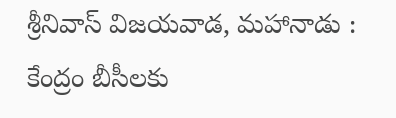శ్రీనివాస్ విజయవాడ, మహానాడు : కేంద్రం బీసీలకు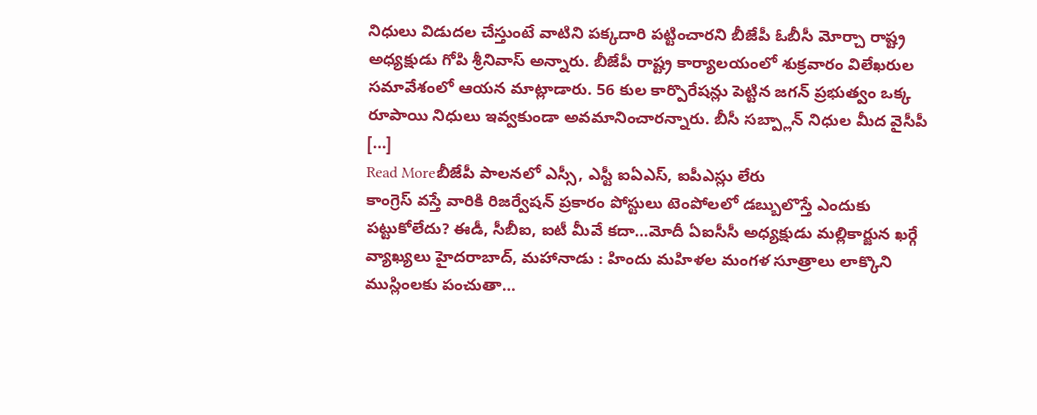నిధులు విడుదల చేస్తుంటే వాటిని పక్కదారి పట్టించారని బీజేపీ ఓబీసీ మోర్చా రాష్ట్ర అధ్యక్షుడు గోపి శ్రీనివాస్ అన్నారు. బీజేపీ రాష్ట్ర కార్యాలయంలో శుక్రవారం విలేఖరుల సమావేశంలో ఆయన మాట్లాడారు. 56 కుల కార్పొరేషన్లు పెట్టిన జగన్ ప్రభుత్వం ఒక్క రూపాయి నిధులు ఇవ్వకుండా అవమానించారన్నారు. బీసీ సబ్ప్లాన్ నిధుల మీద వైసీపీ […]
Read Moreబీజేపీ పాలనలో ఎస్సీ, ఎస్టీ ఐఏఎస్, ఐపీఎస్లు లేరు
కాంగ్రెస్ వస్తే వారికి రిజర్వేషన్ ప్రకారం పోస్టులు టెంపోలలో డబ్బులొస్తే ఎందుకు పట్టుకోలేదు? ఈడీ, సీబీఐ, ఐటీ మీవే కదా…మోదీ ఏఐసీసీ అధ్యక్షుడు మల్లికార్జున ఖర్గే వ్యాఖ్యలు హైదరాబాద్, మహానాడు : హిందు మహిళల మంగళ సూత్రాలు లాక్కొని ముస్లింలకు పంచుతా…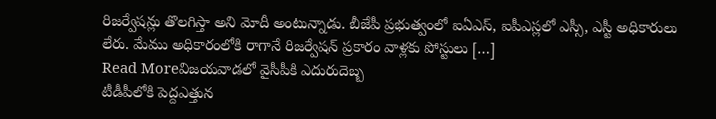రిజర్వేషన్లు తొలగిస్తా అని మోదీ అంటున్నాడు. బీజేపీ ప్రభుత్వంలో ఐఏఎస్, ఐపీఎస్లలో ఎస్సీ, ఎస్టీ అధికారులు లేరు. మేము అధికారంలోకి రాగానే రిజర్వేషన్ ప్రకారం వాళ్లకు పోస్టులు […]
Read Moreవిజయవాడలో వైసీపీకి ఎదురుదెబ్బ
టీడీపీలోకి పెద్దఎత్తున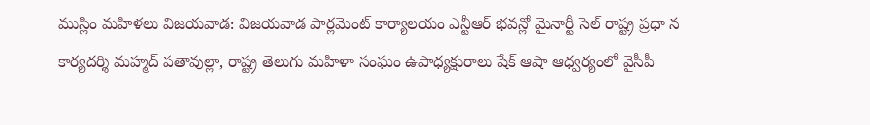ముస్లిం మహిళలు విజయవాడ: విజయవాడ పార్లమెంట్ కార్యాలయం ఎన్టీఆర్ భవన్లో మైనార్టీ సెల్ రాష్ట్ర ప్రధా న కార్యదర్శి మహ్మద్ పతావుల్లా, రాష్ట్ర తెలుగు మహిళా సంఘం ఉపాధ్యక్షురాలు షేక్ ఆషా ఆధ్వర్యంలో వైసీపీ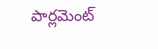పార్లమెంట్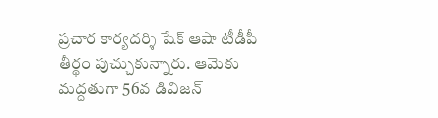ప్రచార కార్యదర్శి షేక్ ఆషా టీడీపీ తీర్థం పుచ్చుకున్నారు. ఆమెకు మద్దతుగా 56వ డివిజన్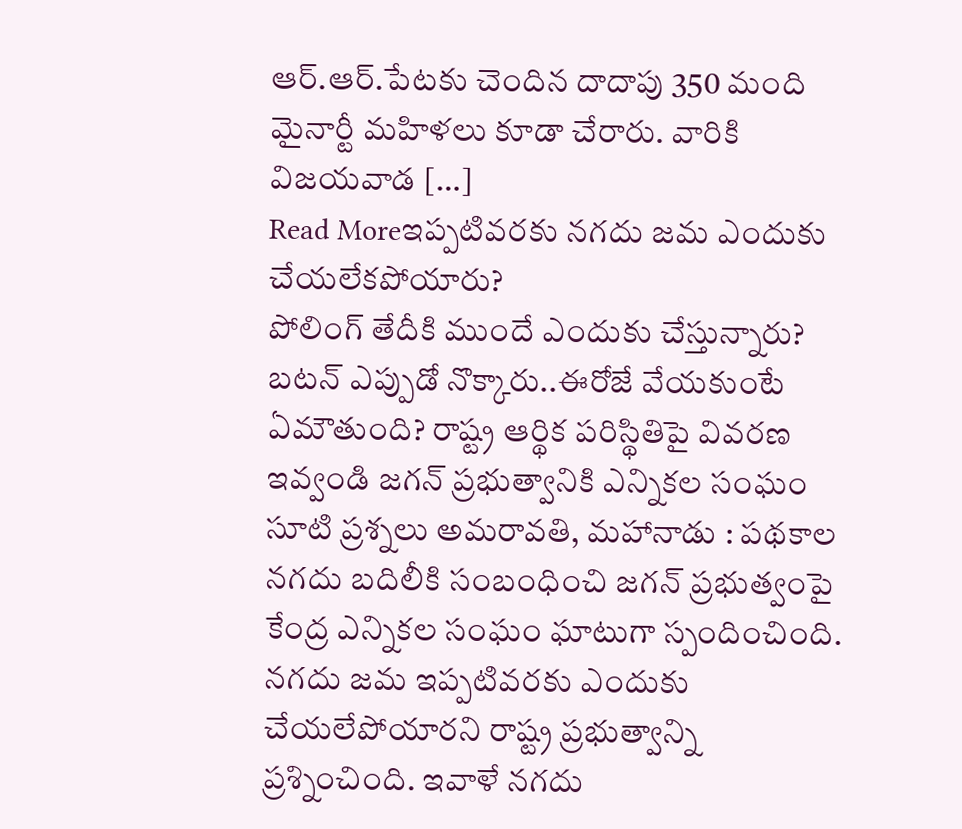ఆర్.ఆర్.పేటకు చెందిన దాదాపు 350 మంది మైనార్టీ మహిళలు కూడా చేరారు. వారికి విజయవాడ […]
Read Moreఇప్పటివరకు నగదు జమ ఎందుకు చేయలేకపోయారు?
పోలింగ్ తేదీకి ముందే ఎందుకు చేస్తున్నారు? బటన్ ఎప్పుడో నొక్కారు..ఈరోజే వేయకుంటే ఏమౌతుంది? రాష్ట్ర ఆర్థిక పరిస్థితిపై వివరణ ఇవ్వండి జగన్ ప్రభుత్వానికి ఎన్నికల సంఘం సూటి ప్రశ్నలు అమరావతి, మహానాడు : పథకాల నగదు బదిలీకి సంబంధించి జగన్ ప్రభుత్వంపై కేంద్ర ఎన్నికల సంఘం ఘాటుగా స్పందించింది. నగదు జమ ఇప్పటివరకు ఎందుకు చేయలేపోయారని రాష్ట్ర ప్రభుత్వాన్ని ప్రశ్నించింది. ఇవాళే నగదు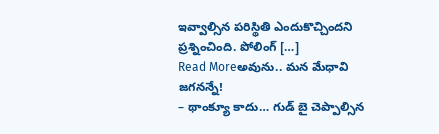ఇవ్వాల్సిన పరిస్థితి ఎందుకొచ్చిందని ప్రశ్నించింది. పోలింగ్ […]
Read Moreఅవును.. మన మేధావి జగనన్నే!
– థాంక్యూ కాదు… గుడ్ బై చెప్పాల్సిన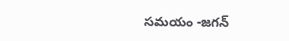సమయం -జగన్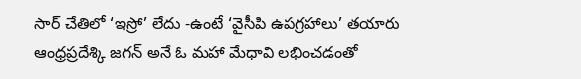సార్ చేతిలో ‘ఇస్రో’ లేదు -ఉంటే ‘వైసీపి ఉపగ్రహాలు’ తయారు ఆంధ్రప్రదేశ్కి జగన్ అనే ఓ మహా మేధావి లభించడంతో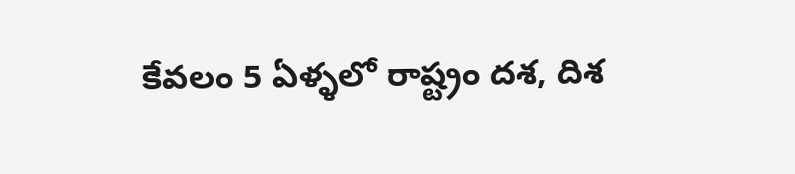కేవలం 5 ఏళ్ళలో రాష్ట్రం దశ, దిశ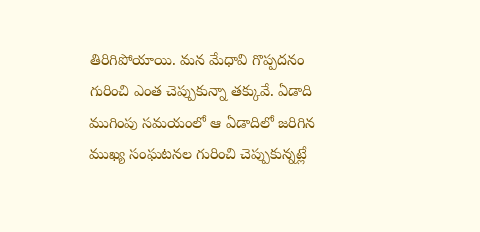తిరిగిపోయాయి. మన మేధావి గొప్పదనం గురించి ఎంత చెప్పుకున్నా తక్కువే. ఏడాది ముగింపు సమయంలో ఆ ఏడాదిలో జరిగిన ముఖ్య సంఘటనల గురించి చెప్పుకున్నట్లే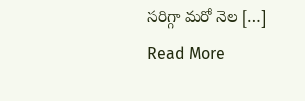సరిగ్గా మరో నెల […]
Read More